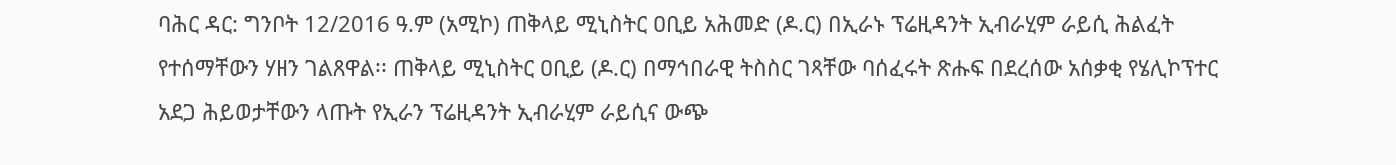ባሕር ዳር: ግንቦት 12/2016 ዓ.ም (አሚኮ) ጠቅላይ ሚኒስትር ዐቢይ አሕመድ (ዶ.ር) በኢራኑ ፕሬዚዳንት ኢብራሂም ራይሲ ሕልፈት የተሰማቸውን ሃዘን ገልጸዋል፡፡ ጠቅላይ ሚኒስትር ዐቢይ (ዶ.ር) በማኅበራዊ ትስስር ገጻቸው ባሰፈሩት ጽሑፍ በደረሰው አሰቃቂ የሄሊኮፕተር አደጋ ሕይወታቸውን ላጡት የኢራን ፕሬዚዳንት ኢብራሂም ራይሲና ውጭ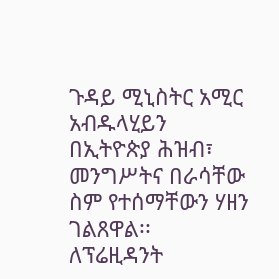ጉዳይ ሚኒስትር አሚር አብዱላሂይን በኢትዮጵያ ሕዝብ፣ መንግሥትና በራሳቸው ስም የተሰማቸውን ሃዘን ገልጸዋል፡፡
ለፕሬዚዳንት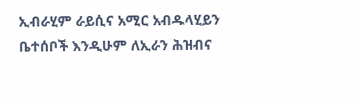ኢብራሂም ራይሲና አሚር አብዱላሂይን ቤተሰቦች እንዲሁም ለኢራን ሕዝብና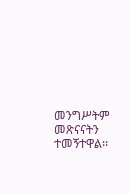መንግሥትም መጽናናትን ተመኝተዋል፡፡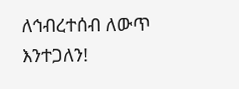ለኅብረተሰብ ለውጥ እንተጋለን!